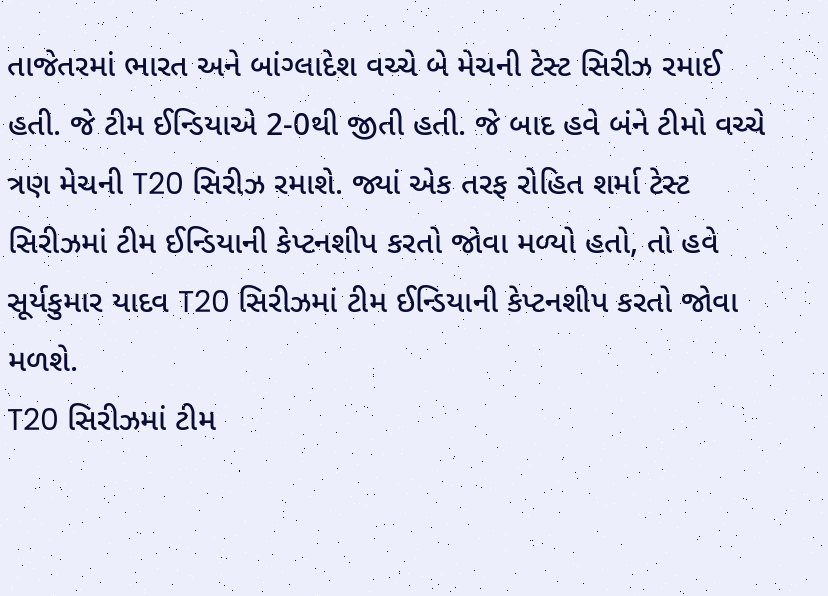તાજેતરમાં ભારત અને બાંગ્લાદેશ વચ્ચે બે મેચની ટેસ્ટ સિરીઝ રમાઈ હતી. જે ટીમ ઈન્ડિયાએ 2-0થી જીતી હતી. જે બાદ હવે બંને ટીમો વચ્ચે ત્રણ મેચની T20 સિરીઝ રમાશે. જ્યાં એક તરફ રોહિત શર્મા ટેસ્ટ સિરીઝમાં ટીમ ઈન્ડિયાની કેપ્ટનશીપ કરતો જોવા મળ્યો હતો, તો હવે સૂર્યકુમાર યાદવ T20 સિરીઝમાં ટીમ ઈન્ડિયાની કેપ્ટનશીપ કરતો જોવા મળશે.
T20 સિરીઝમાં ટીમ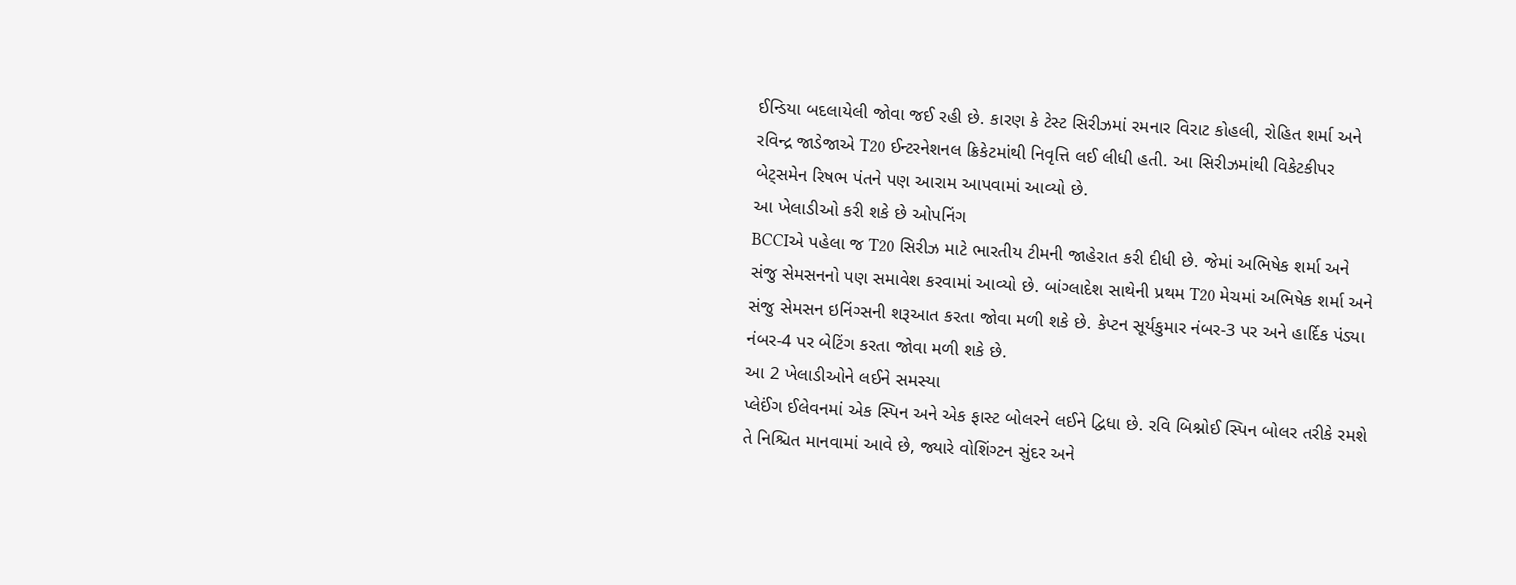ઈન્ડિયા બદલાયેલી જોવા જઈ રહી છે. કારણ કે ટેસ્ટ સિરીઝમાં રમનાર વિરાટ કોહલી, રોહિત શર્મા અને રવિન્દ્ર જાડેજાએ T20 ઈન્ટરનેશનલ ક્રિકેટમાંથી નિવૃત્તિ લઈ લીધી હતી. આ સિરીઝમાંથી વિકેટકીપર બેટ્સમેન રિષભ પંતને પણ આરામ આપવામાં આવ્યો છે.
આ ખેલાડીઓ કરી શકે છે ઓપનિંગ
BCCIએ પહેલા જ T20 સિરીઝ માટે ભારતીય ટીમની જાહેરાત કરી દીધી છે. જેમાં અભિષેક શર્મા અને સંજુ સેમસનનો પણ સમાવેશ કરવામાં આવ્યો છે. બાંગ્લાદેશ સાથેની પ્રથમ T20 મેચમાં અભિષેક શર્મા અને સંજુ સેમસન ઇનિંગ્સની શરૂઆત કરતા જોવા મળી શકે છે. કેપ્ટન સૂર્યકુમાર નંબર-3 પર અને હાર્દિક પંડ્યા નંબર-4 પર બેટિંગ કરતા જોવા મળી શકે છે.
આ 2 ખેલાડીઓને લઈને સમસ્યા
પ્લેઈંગ ઈલેવનમાં એક સ્પિન અને એક ફાસ્ટ બોલરને લઈને દ્વિધા છે. રવિ બિશ્નોઈ સ્પિન બોલર તરીકે રમશે તે નિશ્ચિત માનવામાં આવે છે, જ્યારે વોશિંગ્ટન સુંદર અને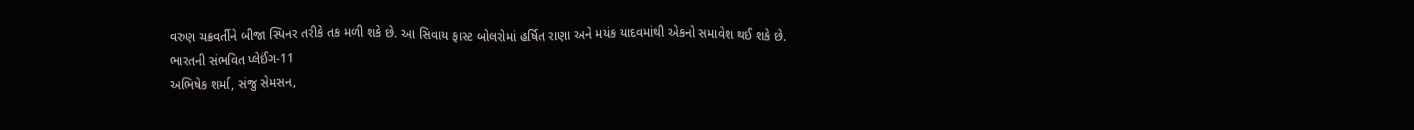વરુણ ચક્રવર્તીને બીજા સ્પિનર તરીકે તક મળી શકે છે. આ સિવાય ફાસ્ટ બોલરોમાં હર્ષિત રાણા અને મયંક યાદવમાંથી એકનો સમાવેશ થઈ શકે છે.
ભારતની સંભવિત પ્લેઈંગ-11
અભિષેક શર્મા, સંજુ સેમસન,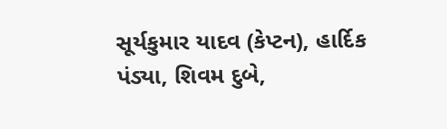સૂર્યકુમાર યાદવ (કેપ્ટન), હાર્દિક પંડ્યા, શિવમ દુબે,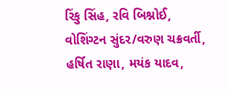રિંકુ સિંહ, રવિ બિશ્નોઈ, વોશિંગ્ટન સુંદર/વરુણ ચક્રવર્તી, હર્ષિત રાણા, મયંક યાદવ,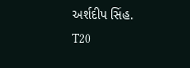અર્શદીપ સિંહ.
T20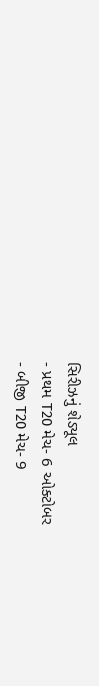સિરીઝનું શેડ્યૂલ
- પ્રથમ T20 મેચ- 6 ઓક્ટોબર
- બીજી T20 મેચ- 9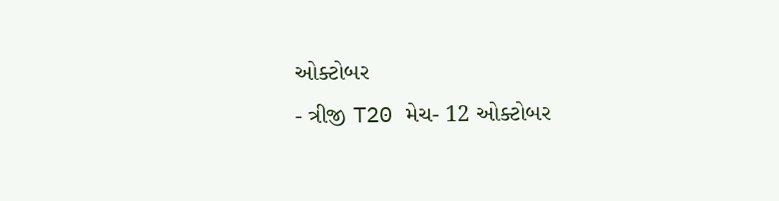ઓક્ટોબર
- ત્રીજી T20 મેચ- 12 ઓક્ટોબર